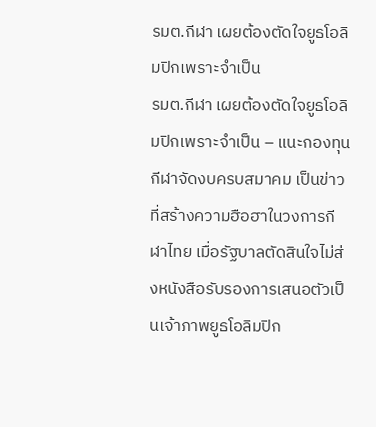รมต.กีฬา เผยต้องตัดใจยูธโอลิมปิกเพราะจำเป็น
รมต.กีฬา เผยต้องตัดใจยูธโอลิมปิกเพราะจำเป็น – แนะกองทุนกีฬาจัดงบครบสมาคม เป็นข่าวที่สร้างความฮือฮาในวงการกีฬาไทย เมื่อรัฐบาลตัดสินใจไม่ส่งหนังสือรับรองการเสนอตัวเป็นเจ้าภาพยูธโอลิมปิก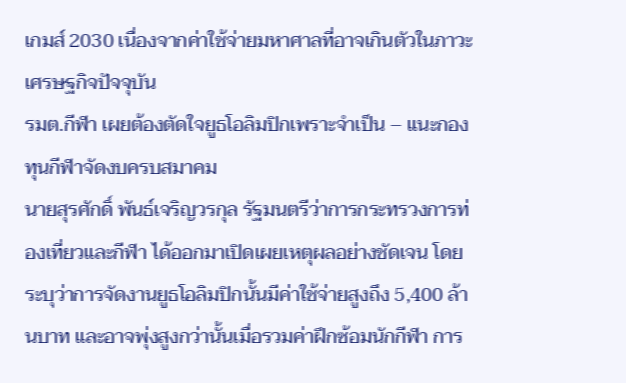เกมส์ 2030 เนื่องจากค่าใช้จ่ายมหาศาลที่อาจเกินตัวในภาวะเศรษฐกิจปัจจุบัน
รมต.กีฬา เผยต้องตัดใจยูธโอลิมปิกเพราะจำเป็น – แนะกองทุนกีฬาจัดงบครบสมาคม
นายสุรศักดิ์ พันธ์เจริญวรกุล รัฐมนตรีว่าการกระทรวงการท่องเที่ยวและกีฬา ได้ออกมาเปิดเผยเหตุผลอย่างชัดเจน โดยระบุว่าการจัดงานยูธโอลิมปิกนั้นมีค่าใช้จ่ายสูงถึง 5,400 ล้านบาท และอาจพุ่งสูงกว่านั้นเมื่อรวมค่าฝึกซ้อมนักกีฬา การ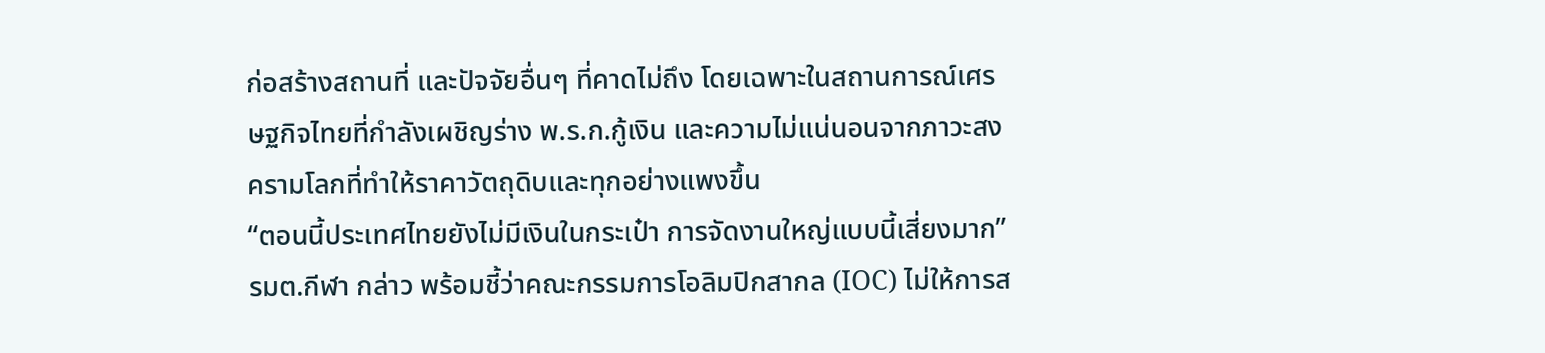ก่อสร้างสถานที่ และปัจจัยอื่นๆ ที่คาดไม่ถึง โดยเฉพาะในสถานการณ์เศรษฐกิจไทยที่กำลังเผชิญร่าง พ.ร.ก.กู้เงิน และความไม่แน่นอนจากภาวะสงครามโลกที่ทำให้ราคาวัตถุดิบและทุกอย่างแพงขึ้น
“ตอนนี้ประเทศไทยยังไม่มีเงินในกระเป๋า การจัดงานใหญ่แบบนี้เสี่ยงมาก” รมต.กีฬา กล่าว พร้อมชี้ว่าคณะกรรมการโอลิมปิกสากล (IOC) ไม่ให้การส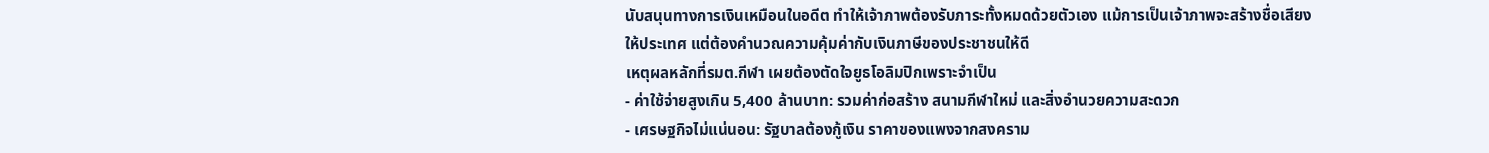นับสนุนทางการเงินเหมือนในอดีต ทำให้เจ้าภาพต้องรับภาระทั้งหมดด้วยตัวเอง แม้การเป็นเจ้าภาพจะสร้างชื่อเสียงให้ประเทศ แต่ต้องคำนวณความคุ้มค่ากับเงินภาษีของประชาชนให้ดี
เหตุผลหลักที่รมต.กีฬา เผยต้องตัดใจยูธโอลิมปิกเพราะจำเป็น
- ค่าใช้จ่ายสูงเกิน 5,400 ล้านบาท: รวมค่าก่อสร้าง สนามกีฬาใหม่ และสิ่งอำนวยความสะดวก
- เศรษฐกิจไม่แน่นอน: รัฐบาลต้องกู้เงิน ราคาของแพงจากสงคราม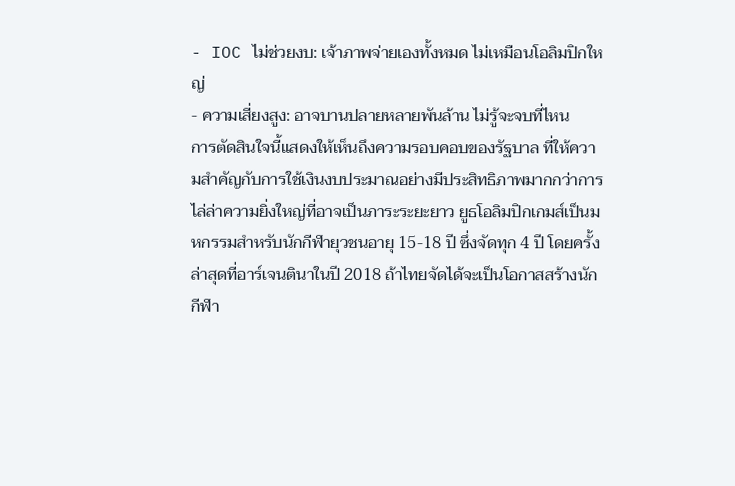- IOC ไม่ช่วยงบ: เจ้าภาพจ่ายเองทั้งหมด ไม่เหมือนโอลิมปิกใหญ่
- ความเสี่ยงสูง: อาจบานปลายหลายพันล้าน ไม่รู้จะจบที่ไหน
การตัดสินใจนี้แสดงให้เห็นถึงความรอบคอบของรัฐบาล ที่ให้ความสำคัญกับการใช้เงินงบประมาณอย่างมีประสิทธิภาพมากกว่าการไล่ล่าความยิ่งใหญ่ที่อาจเป็นภาระระยะยาว ยูธโอลิมปิกเกมส์เป็นมหกรรมสำหรับนักกีฬายุวชนอายุ 15-18 ปี ซึ่งจัดทุก 4 ปี โดยครั้งล่าสุดที่อาร์เจนตินาในปี 2018 ถ้าไทยจัดได้จะเป็นโอกาสสร้างนักกีฬา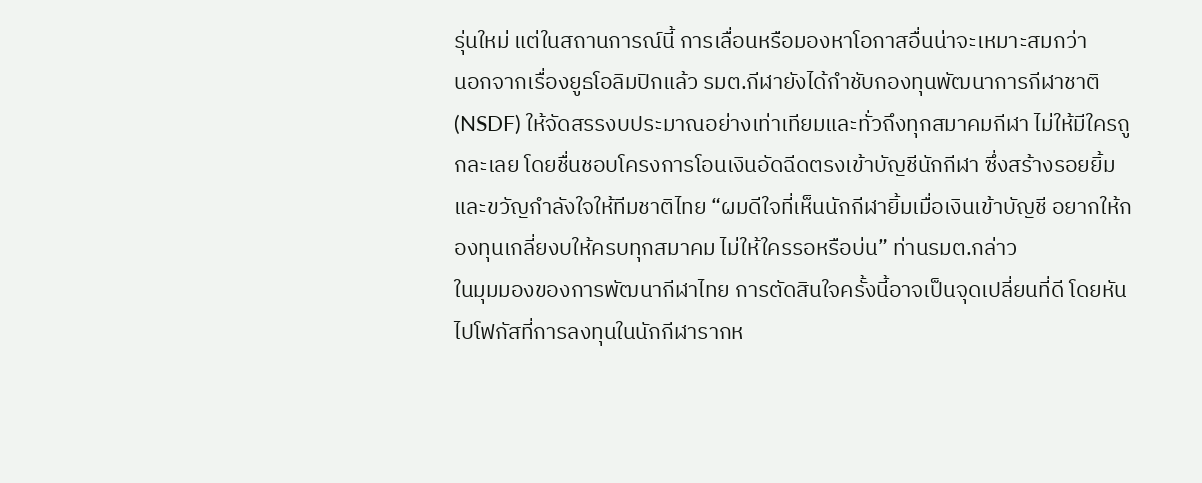รุ่นใหม่ แต่ในสถานการณ์นี้ การเลื่อนหรือมองหาโอกาสอื่นน่าจะเหมาะสมกว่า
นอกจากเรื่องยูธโอลิมปิกแล้ว รมต.กีฬายังได้กำชับกองทุนพัฒนาการกีฬาชาติ (NSDF) ให้จัดสรรงบประมาณอย่างเท่าเทียมและทั่วถึงทุกสมาคมกีฬา ไม่ให้มีใครถูกละเลย โดยชื่นชอบโครงการโอนเงินอัดฉีดตรงเข้าบัญชีนักกีฬา ซึ่งสร้างรอยยิ้มและขวัญกำลังใจให้ทีมชาติไทย “ผมดีใจที่เห็นนักกีฬายิ้มเมื่อเงินเข้าบัญชี อยากให้กองทุนเกลี่ยงบให้ครบทุกสมาคม ไม่ให้ใครรอหรือบ่น” ท่านรมต.กล่าว
ในมุมมองของการพัฒนากีฬาไทย การตัดสินใจครั้งนี้อาจเป็นจุดเปลี่ยนที่ดี โดยหันไปโฟกัสที่การลงทุนในนักกีฬารากห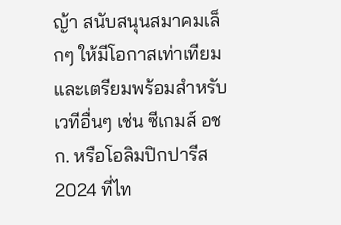ญ้า สนับสนุนสมาคมเล็กๆ ให้มีโอกาสเท่าเทียม และเตรียมพร้อมสำหรับเวทีอื่นๆ เช่น ซีเกมส์ อชก. หรือโอลิมปิกปารีส 2024 ที่ไท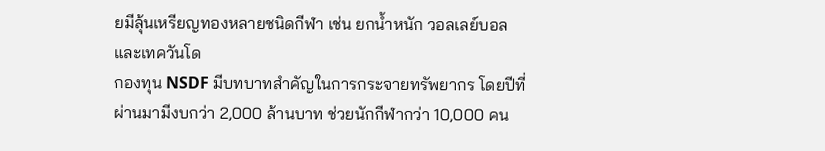ยมีลุ้นเหรียญทองหลายชนิดกีฬา เช่น ยกน้ำหนัก วอลเลย์บอล และเทควันโด
กองทุน NSDF มีบทบาทสำคัญในการกระจายทรัพยากร โดยปีที่ผ่านมามีงบกว่า 2,000 ล้านบาท ช่วยนักกีฬากว่า 10,000 คน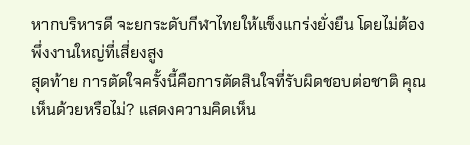หากบริหารดี จะยกระดับกีฬาไทยให้แข็งแกร่งยั่งยืน โดยไม่ต้องพึ่งงานใหญ่ที่เสี่ยงสูง
สุดท้าย การตัดใจครั้งนี้คือการตัดสินใจที่รับผิดชอบต่อชาติ คุณเห็นด้วยหรือไม่? แสดงความคิดเห็น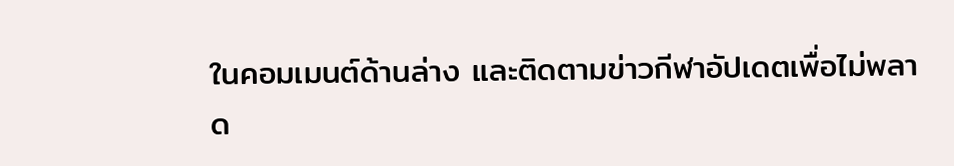ในคอมเมนต์ด้านล่าง และติดตามข่าวกีฬาอัปเดตเพื่อไม่พลาด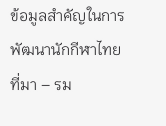ข้อมูลสำคัญในการพัฒนานักกีฬาไทย
ที่มา – รม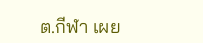ต.กีฬา เผย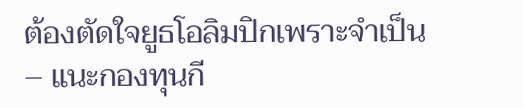ต้องตัดใจยูธโอลิมปิกเพราะจำเป็น – แนะกองทุนกี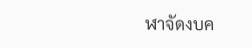ฬาจัดงบค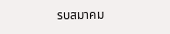รบสมาคม